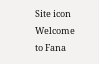Site icon Welcome to Fana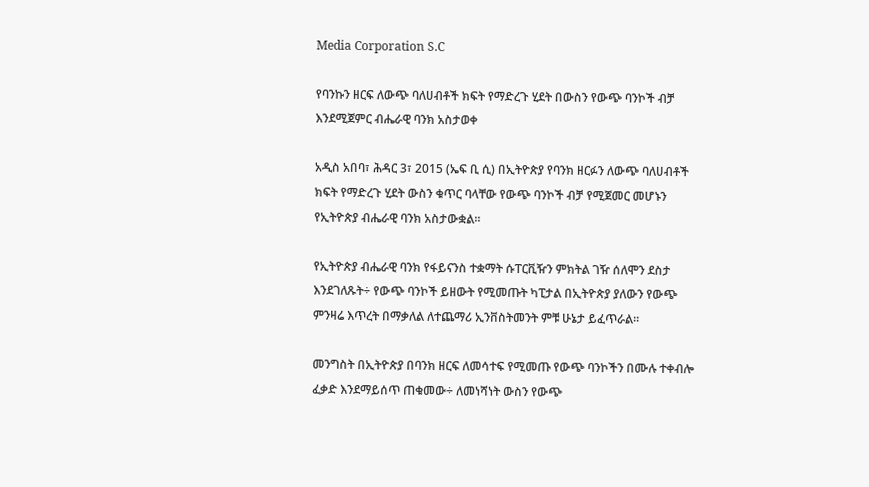Media Corporation S.C

የባንኩን ዘርፍ ለውጭ ባለሀብቶች ክፍት የማድረጉ ሂደት በውስን የውጭ ባንኮች ብቻ እንደሚጀምር ብሔራዊ ባንክ አስታወቀ

አዲስ አበባ፣ ሕዳር 3፣ 2015 (ኤፍ ቢ ሲ) በኢትዮጵያ የባንክ ዘርፉን ለውጭ ባለሀብቶች ክፍት የማድረጉ ሂደት ውስን ቁጥር ባላቸው የውጭ ባንኮች ብቻ የሚጀመር መሆኑን የኢትዮጵያ ብሔራዊ ባንክ አስታውቋል፡፡

የኢትዮጵያ ብሔራዊ ባንክ የፋይናንስ ተቋማት ሱፐርቪዥን ምክትል ገዥ ሰለሞን ደስታ እንደገለጹት÷ የውጭ ባንኮች ይዘውት የሚመጡት ካፒታል በኢትዮጵያ ያለውን የውጭ ምንዛሬ እጥረት በማቃለል ለተጨማሪ ኢንቨስትመንት ምቹ ሁኔታ ይፈጥራል።

መንግስት በኢትዮጵያ በባንክ ዘርፍ ለመሳተፍ የሚመጡ የውጭ ባንኮችን በሙሉ ተቀብሎ ፈቃድ እንደማይሰጥ ጠቁመው÷ ለመነሻነት ውስን የውጭ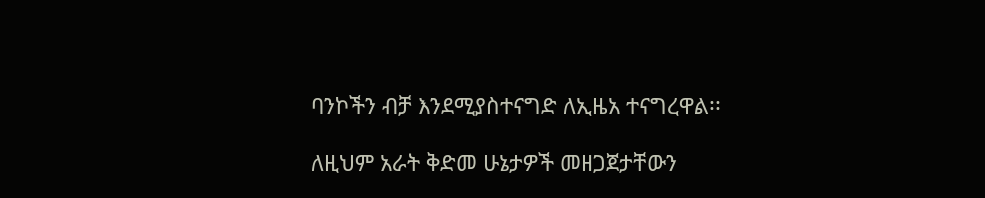ባንኮችን ብቻ እንደሚያስተናግድ ለኢዜአ ተናግረዋል፡፡

ለዚህም አራት ቅድመ ሁኔታዎች መዘጋጀታቸውን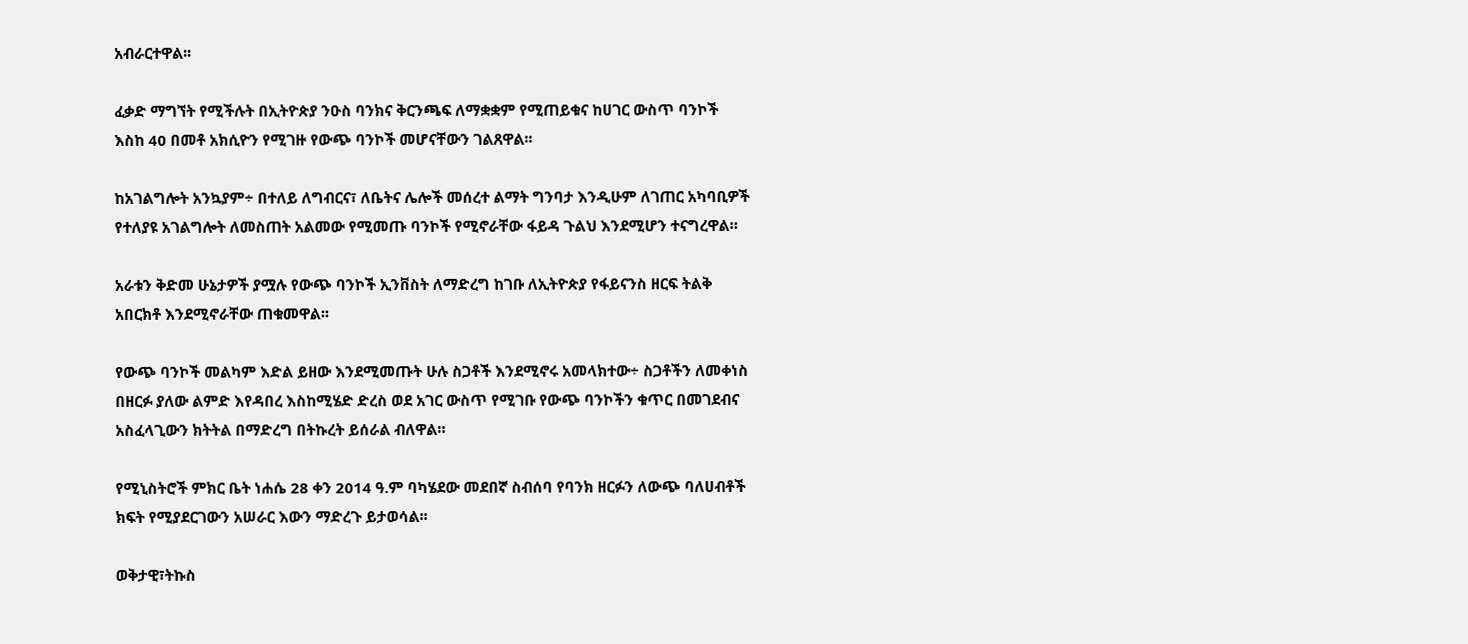አብራርተዋል፡፡

ፈቃድ ማግኘት የሚችሉት በኢትዮጵያ ንዑስ ባንክና ቅርንጫፍ ለማቋቋም የሚጠይቁና ከሀገር ውስጥ ባንኮች እስከ 40 በመቶ አክሲዮን የሚገዙ የውጭ ባንኮች መሆናቸውን ገልጸዋል፡፡

ከአገልግሎት አንኳያም÷ በተለይ ለግብርና፣ ለቤትና ሌሎች መሰረተ ልማት ግንባታ እንዲሁም ለገጠር አካባቢዎች የተለያዩ አገልግሎት ለመስጠት አልመው የሚመጡ ባንኮች የሚኖራቸው ፋይዳ ጉልህ እንደሚሆን ተናግረዋል።

አራቱን ቅድመ ሁኔታዎች ያሟሉ የውጭ ባንኮች ኢንቨስት ለማድረግ ከገቡ ለኢትዮጵያ የፋይናንስ ዘርፍ ትልቅ አበርክቶ እንደሚኖራቸው ጠቁመዋል፡፡

የውጭ ባንኮች መልካም እድል ይዘው እንደሚመጡት ሁሉ ስጋቶች እንደሚኖሩ አመላክተው÷ ስጋቶችን ለመቀነስ በዘርፉ ያለው ልምድ እየዳበረ እስከሚሄድ ድረስ ወደ አገር ውስጥ የሚገቡ የውጭ ባንኮችን ቁጥር በመገደብና አስፈላጊውን ክትትል በማድረግ በትኩረት ይሰራል ብለዋል።

የሚኒስትሮች ምክር ቤት ነሐሴ 28 ቀን 2014 ዓ.ም ባካሄደው መደበኛ ስብሰባ የባንክ ዘርፉን ለውጭ ባለሀብቶች ክፍት የሚያደርገውን አሠራር እውን ማድረጉ ይታወሳል፡፡

ወቅታዊ፣ትኩስ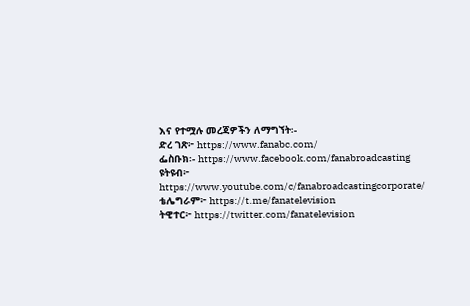እና የተሟሉ መረጃዎችን ለማግኘት፡-
ድረ ገጽ፦ https://www.fanabc.com/
ፌስቡክ፡- https://www.facebook.com/fanabroadcasting
ዩትዩብ፦ https://www.youtube.com/c/fanabroadcastingcorporate/
ቴሌግራም፦ https://t.me/fanatelevision
ትዊተር፦ https://twitter.com/fanatelevision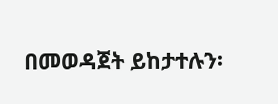በመወዳጀት ይከታተሉን፡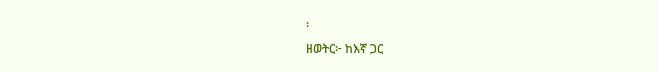፡
ዘወትር፦ ከእኛ ጋር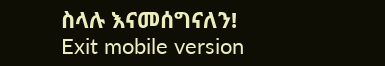ስላሉ እናመሰግናለን!
Exit mobile version